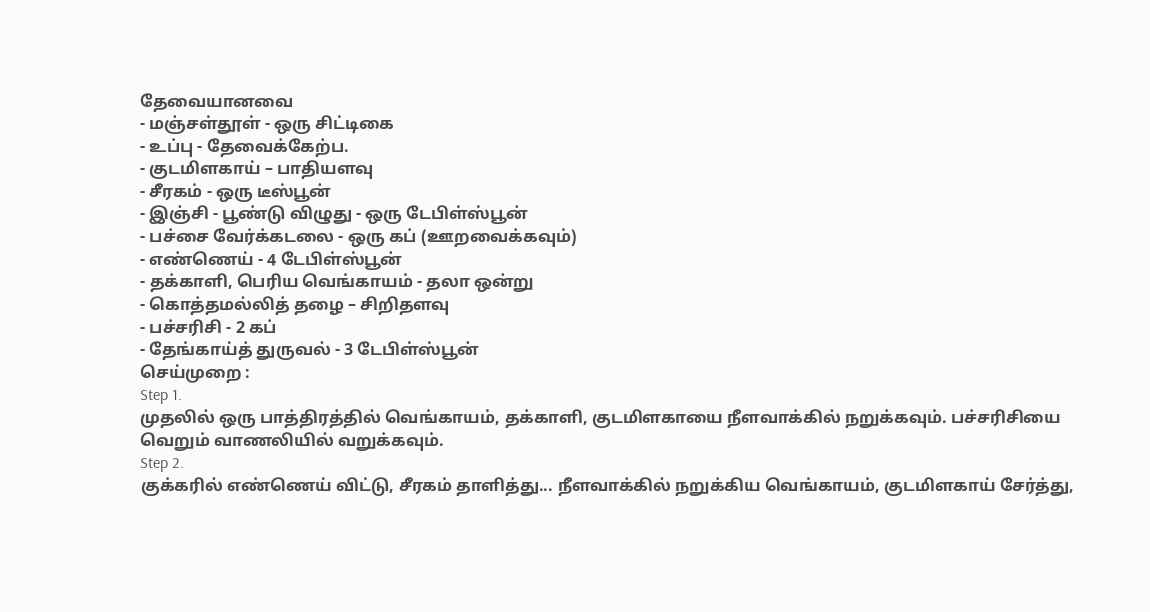தேவையானவை
- மஞ்சள்தூள் - ஒரு சிட்டிகை
- உப்பு - தேவைக்கேற்ப.
- குடமிளகாய் – பாதியளவு
- சீரகம் - ஒரு டீஸ்பூன்
- இஞ்சி - பூண்டு விழுது - ஒரு டேபிள்ஸ்பூன்
- பச்சை வேர்க்கடலை - ஒரு கப் (ஊறவைக்கவும்)
- எண்ணெய் - 4 டேபிள்ஸ்பூன்
- தக்காளி, பெரிய வெங்காயம் - தலா ஒன்று
- கொத்தமல்லித் தழை – சிறிதளவு
- பச்சரிசி - 2 கப்
- தேங்காய்த் துருவல் - 3 டேபிள்ஸ்பூன்
செய்முறை :
Step 1.
முதலில் ஒரு பாத்திரத்தில் வெங்காயம், தக்காளி, குடமிளகாயை நீளவாக்கில் நறுக்கவும். பச்சரிசியை வெறும் வாணலியில் வறுக்கவும்.
Step 2.
குக்கரில் எண்ணெய் விட்டு, சீரகம் தாளித்து... நீளவாக்கில் நறுக்கிய வெங்காயம், குடமிளகாய் சேர்த்து,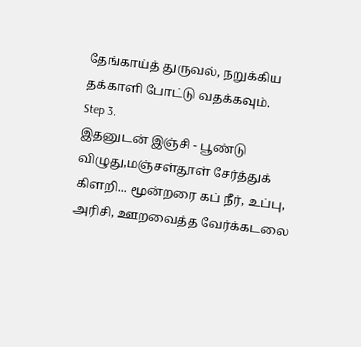தேங்காய்த் துருவல், நறுக்கிய தக்காளி போட்டு வதக்கவும்.
Step 3.
இதனுடன் இஞ்சி - பூண்டு விழுது,மஞ்சள்தூள் சேர்த்துக் கிளறி... மூன்றரை கப் நீர், உப்பு, அரிசி, ஊறவைத்த வேர்க்கடலை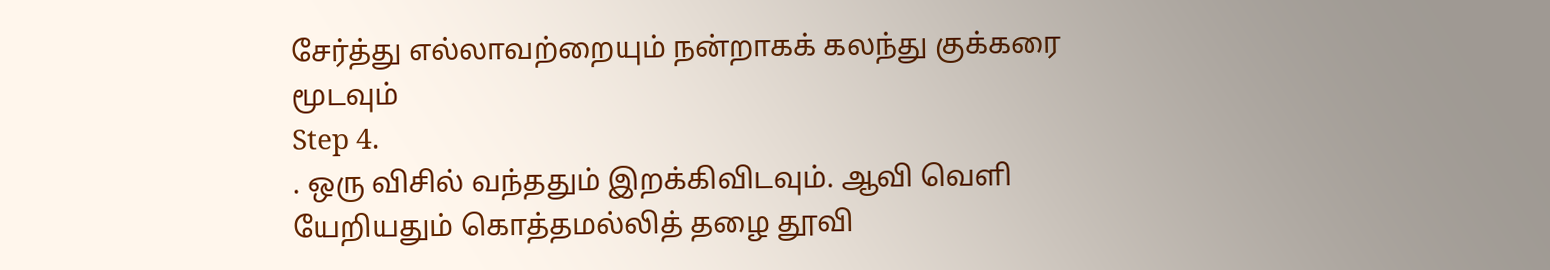சேர்த்து எல்லாவற்றையும் நன்றாகக் கலந்து குக்கரை மூடவும்
Step 4.
. ஒரு விசில் வந்ததும் இறக்கிவிடவும். ஆவி வெளி யேறியதும் கொத்தமல்லித் தழை தூவி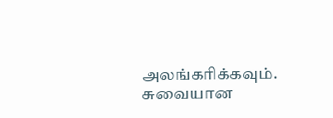அலங்கரிக்கவும். சுவையான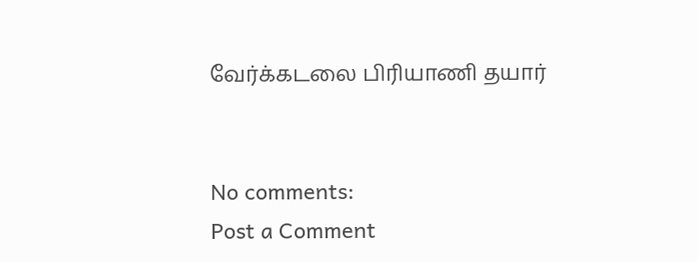வேர்க்கடலை பிரியாணி தயார்


No comments:
Post a Comment